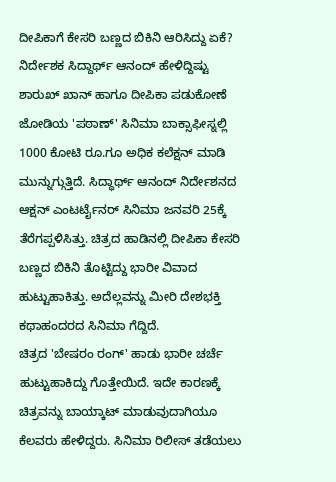ದೀಪಿಕಾಗೆ ಕೇಸರಿ ಬಣ್ಣದ ಬಿಕಿನಿ ಆರಿಸಿದ್ದು ಏಕೆ? ನಿರ್ದೇಶಕ ಸಿದ್ದಾರ್ಥ್ ಆನಂದ್ ಹೇಳಿದ್ದಿಷ್ಟು
ಶಾರುಖ್ ಖಾನ್ ಹಾಗೂ ದೀಪಿಕಾ ಪಡುಕೋಣೆ ಜೋಡಿಯ 'ಪಠಾಣ್' ಸಿನಿಮಾ ಬಾಕ್ಸಾಫೀಸ್ನಲ್ಲಿ 1000 ಕೋಟಿ ರೂ.ಗೂ ಅಧಿಕ ಕಲೆಕ್ಷನ್ ಮಾಡಿ ಮುನ್ನುಗ್ಗುತ್ತಿದೆ. ಸಿದ್ಧಾರ್ಥ್ ಆನಂದ್ ನಿರ್ದೇಶನದ ಆಕ್ಷನ್ ಎಂಟರ್ಟೈನರ್ ಸಿನಿಮಾ ಜನವರಿ 25ಕ್ಕೆ ತೆರೆಗಪ್ಪಳಿಸಿತ್ತು. ಚಿತ್ರದ ಹಾಡಿನಲ್ಲಿ ದೀಪಿಕಾ ಕೇಸರಿ ಬಣ್ಣದ ಬಿಕಿನಿ ತೊಟ್ಟಿದ್ದು ಭಾರೀ ವಿವಾದ ಹುಟ್ಟುಹಾಕಿತ್ತು. ಅದೆಲ್ಲವನ್ನು ಮೀರಿ ದೇಶಭಕ್ತಿ ಕಥಾಹಂದರದ ಸಿನಿಮಾ ಗೆದ್ದಿದೆ.
ಚಿತ್ರದ 'ಬೇಷರಂ ರಂಗ್' ಹಾಡು ಭಾರೀ ಚರ್ಚೆ ಹುಟ್ಟುಹಾಕಿದ್ದು ಗೊತ್ತೇಯಿದೆ. ಇದೇ ಕಾರಣಕ್ಕೆ ಚಿತ್ರವನ್ನು ಬಾಯ್ಕಾಟ್ ಮಾಡುವುದಾಗಿಯೂ ಕೆಲವರು ಹೇಳಿದ್ದರು. ಸಿನಿಮಾ ರಿಲೀಸ್ ತಡೆಯಲು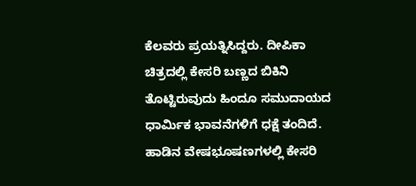ಕೆಲವರು ಪ್ರಯತ್ನಿಸಿದ್ದರು. ದೀಪಿಕಾ ಚಿತ್ರದಲ್ಲಿ ಕೇಸರಿ ಬಣ್ಣದ ಬಿಕಿನಿ ತೊಟ್ಟಿರುವುದು ಹಿಂದೂ ಸಮುದಾಯದ ಧಾರ್ಮಿಕ ಭಾವನೆಗಳಿಗೆ ಧಕ್ಷೆ ತಂದಿದೆ. ಹಾಡಿನ ವೇಷಭೂಷಣಗಳಲ್ಲಿ ಕೇಸರಿ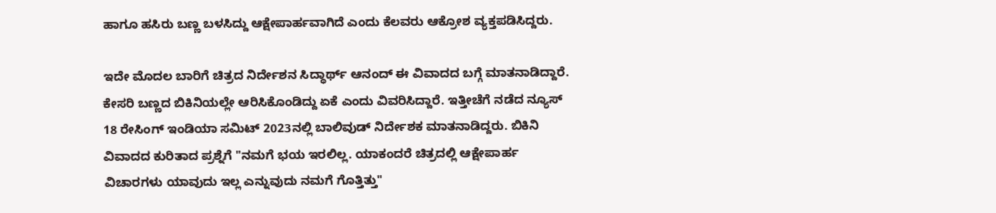ಹಾಗೂ ಹಸಿರು ಬಣ್ಣ ಬಳಸಿದ್ದು ಆಕ್ಷೇಪಾರ್ಹವಾಗಿದೆ ಎಂದು ಕೆಲವರು ಆಕ್ರೋಶ ವ್ಯಕ್ತಪಡಿಸಿದ್ದರು.

ಇದೇ ಮೊದಲ ಬಾರಿಗೆ ಚಿತ್ರದ ನಿರ್ದೇಶನ ಸಿದ್ಧಾರ್ಥ್ ಆನಂದ್ ಈ ವಿವಾದದ ಬಗ್ಗೆ ಮಾತನಾಡಿದ್ದಾರೆ. ಕೇಸರಿ ಬಣ್ಣದ ಬಿಕಿನಿಯಲ್ಲೇ ಆರಿಸಿಕೊಂಡಿದ್ದು ಏಕೆ ಎಂದು ವಿವರಿಸಿದ್ದಾರೆ. ಇತ್ತೀಚೆಗೆ ನಡೆದ ನ್ಯೂಸ್ 18 ರೇಸಿಂಗ್ ಇಂಡಿಯಾ ಸಮಿಟ್ 2023ನಲ್ಲಿ ಬಾಲಿವುಡ್ ನಿರ್ದೇಶಕ ಮಾತನಾಡಿದ್ದರು. ಬಿಕಿನಿ ವಿವಾದದ ಕುರಿತಾದ ಪ್ರಶ್ನೆಗೆ "ನಮಗೆ ಭಯ ಇರಲಿಲ್ಲ. ಯಾಕಂದರೆ ಚಿತ್ರದಲ್ಲಿ ಆಕ್ಷೇಪಾರ್ಹ ವಿಚಾರಗಳು ಯಾವುದು ಇಲ್ಲ ಎನ್ನುವುದು ನಮಗೆ ಗೊತ್ತಿತ್ತು"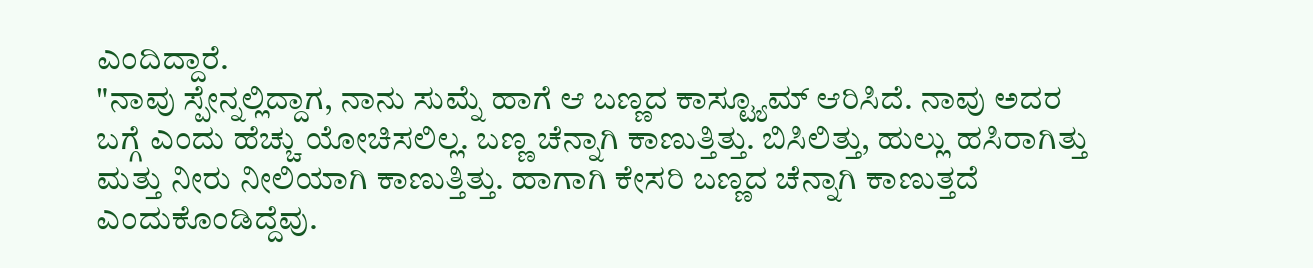ಎಂದಿದ್ದಾರೆ.
"ನಾವು ಸ್ಪೇನ್ನಲ್ಲಿದ್ದಾಗ, ನಾನು ಸುಮ್ನೆ ಹಾಗೆ ಆ ಬಣ್ಣದ ಕಾಸ್ಟ್ಯೂಮ್ ಆರಿಸಿದೆ. ನಾವು ಅದರ ಬಗ್ಗೆ ಎಂದು ಹೆಚ್ಚು ಯೋಚಿಸಲಿಲ್ಲ. ಬಣ್ಣ ಚೆನ್ನಾಗಿ ಕಾಣುತ್ತಿತ್ತು. ಬಿಸಿಲಿತ್ತು, ಹುಲ್ಲು ಹಸಿರಾಗಿತ್ತು ಮತ್ತು ನೀರು ನೀಲಿಯಾಗಿ ಕಾಣುತ್ತಿತ್ತು. ಹಾಗಾಗಿ ಕೇಸರಿ ಬಣ್ಣದ ಚೆನ್ನಾಗಿ ಕಾಣುತ್ತದೆ ಎಂದುಕೊಂಡಿದ್ದೆವು.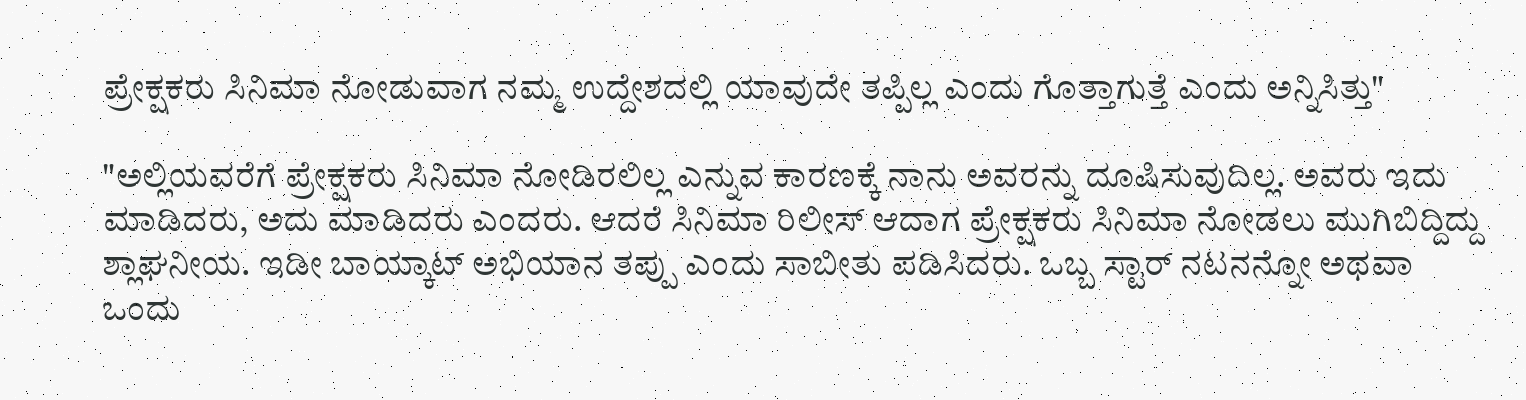ಪ್ರೇಕ್ಷಕರು ಸಿನಿಮಾ ನೋಡುವಾಗ ನಮ್ಮ ಉದ್ದೇಶದಲ್ಲಿ ಯಾವುದೇ ತಪ್ಪಿಲ್ಲ ಎಂದು ಗೊತ್ತಾಗುತ್ತೆ ಎಂದು ಅನ್ನಿಸಿತ್ತು"

"ಅಲ್ಲಿಯವರೆಗೆ ಪ್ರೇಕ್ಷಕರು ಸಿನಿಮಾ ನೋಡಿರಲಿಲ್ಲ ಎನ್ನುವ ಕಾರಣಕ್ಕೆ ನಾನು ಅವರನ್ನು ದೂಷಿಸುವುದಿಲ್ಲ. ಅವರು ಇದು ಮಾಡಿದರು, ಅದು ಮಾಡಿದರು ಎಂದರು. ಆದರೆ ಸಿನಿಮಾ ರಿಲೀಸ್ ಆದಾಗ ಪ್ರೇಕ್ಷಕರು ಸಿನಿಮಾ ನೋಡಲು ಮುಗಿಬಿದ್ದಿದ್ದು ಶ್ಲಾಘನೀಯ. ಇಡೀ ಬಾಯ್ಕಾಟ್ ಅಭಿಯಾನ ತಪ್ಪು ಎಂದು ಸಾಬೀತು ಪಡಿಸಿದರು. ಒಬ್ಬ ಸ್ಟಾರ್ ನಟನನ್ನೋ ಅಥವಾ ಒಂದು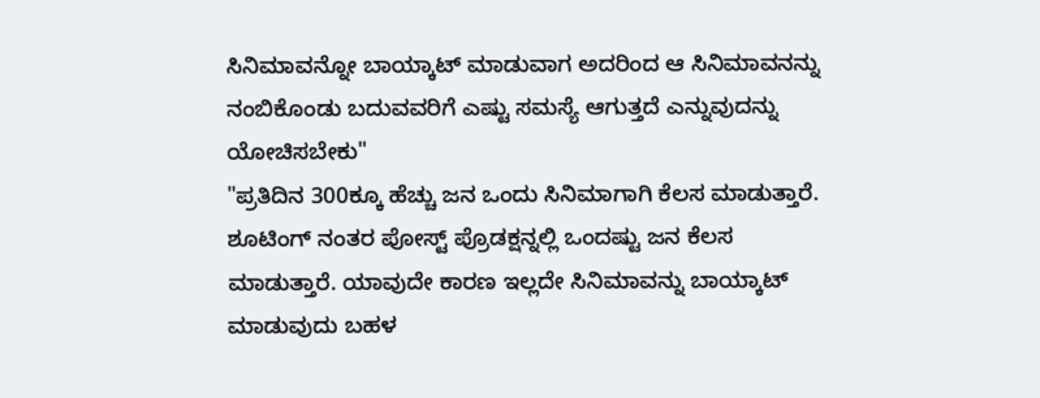ಸಿನಿಮಾವನ್ನೋ ಬಾಯ್ಕಾಟ್ ಮಾಡುವಾಗ ಅದರಿಂದ ಆ ಸಿನಿಮಾವನನ್ನು ನಂಬಿಕೊಂಡು ಬದುವವರಿಗೆ ಎಷ್ಟು ಸಮಸ್ಯೆ ಆಗುತ್ತದೆ ಎನ್ನುವುದನ್ನು ಯೋಚಿಸಬೇಕು"
"ಪ್ರತಿದಿನ 300ಕ್ಕೂ ಹೆಚ್ಚು ಜನ ಒಂದು ಸಿನಿಮಾಗಾಗಿ ಕೆಲಸ ಮಾಡುತ್ತಾರೆ. ಶೂಟಿಂಗ್ ನಂತರ ಪೋಸ್ಟ್ ಪ್ರೊಡಕ್ಷನ್ನಲ್ಲಿ ಒಂದಷ್ಟು ಜನ ಕೆಲಸ ಮಾಡುತ್ತಾರೆ. ಯಾವುದೇ ಕಾರಣ ಇಲ್ಲದೇ ಸಿನಿಮಾವನ್ನು ಬಾಯ್ಕಾಟ್ ಮಾಡುವುದು ಬಹಳ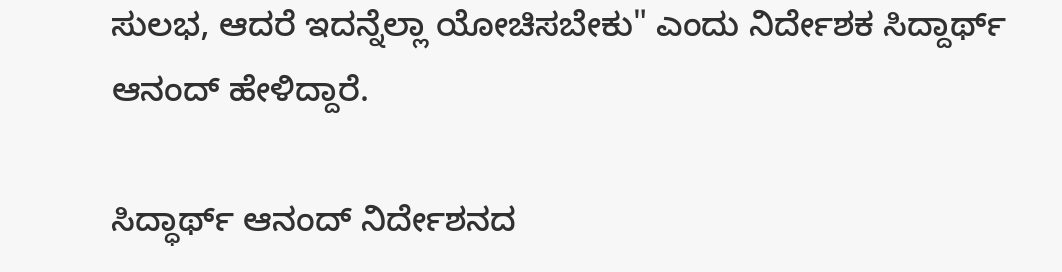ಸುಲಭ, ಆದರೆ ಇದನ್ನೆಲ್ಲಾ ಯೋಚಿಸಬೇಕು" ಎಂದು ನಿರ್ದೇಶಕ ಸಿದ್ದಾರ್ಥ್ ಆನಂದ್ ಹೇಳಿದ್ದಾರೆ.

ಸಿದ್ಧಾರ್ಥ್ ಆನಂದ್ ನಿರ್ದೇಶನದ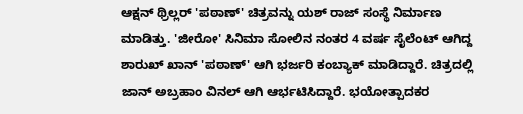ಆಕ್ಷನ್ ಥ್ರಿಲ್ಲರ್ 'ಪಠಾಣ್' ಚಿತ್ರವನ್ನು ಯಶ್ ರಾಜ್ ಸಂಸ್ಥೆ ನಿರ್ಮಾಣ ಮಾಡಿತ್ತು. 'ಜೀರೋ' ಸಿನಿಮಾ ಸೋಲಿನ ನಂತರ 4 ವರ್ಷ ಸೈಲೆಂಟ್ ಆಗಿದ್ದ ಶಾರುಖ್ ಖಾನ್ 'ಪಠಾಣ್' ಆಗಿ ಭರ್ಜರಿ ಕಂಬ್ಯಾಕ್ ಮಾಡಿದ್ದಾರೆ. ಚಿತ್ರದಲ್ಲಿ ಜಾನ್ ಅಬ್ರಹಾಂ ವಿನಲ್ ಆಗಿ ಆರ್ಭಟಿಸಿದ್ದಾರೆ. ಭಯೋತ್ಪಾದಕರ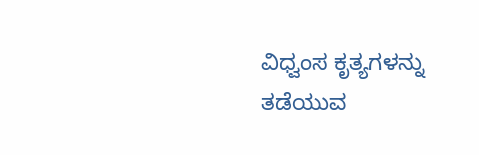ವಿಧ್ವಂಸ ಕೃತ್ಯಗಳನ್ನು ತಡೆಯುವ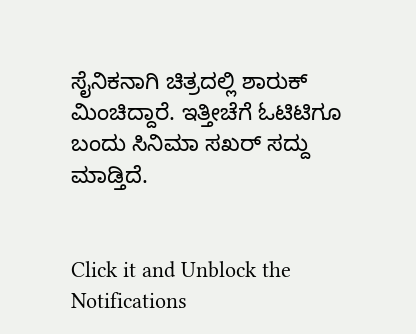ಸೈನಿಕನಾಗಿ ಚಿತ್ರದಲ್ಲಿ ಶಾರುಕ್ ಮಿಂಚಿದ್ದಾರೆ. ಇತ್ತೀಚೆಗೆ ಓಟಿಟಿಗೂ ಬಂದು ಸಿನಿಮಾ ಸಖರ್ ಸದ್ದು ಮಾಡ್ತಿದೆ.


Click it and Unblock the Notifications